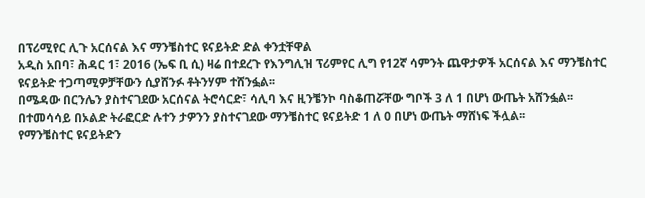በፕሪሚየር ሊጉ አርሰናል እና ማንቼስተር ዩናይትድ ድል ቀንቷቸዋል
አዲስ አበባ፣ ሕዳር 1፣ 2016 (ኤፍ ቢ ሲ) ዛሬ በተደረጉ የእንግሊዝ ፕሪምየር ሊግ የ12ኛ ሳምንት ጨዋታዎች አርሰናል እና ማንቼስተር ዩናይትድ ተጋጣሚዎቻቸውን ሲያሸንፉ ቶትንሃም ተሸንፏል፡፡
በሜዳው በርንሌን ያስተናገደው አርሰናል ትሮሳርድ፣ ሳሊባ እና ዚንቼንኮ ባስቆጠሯቸው ግቦች 3 ለ 1 በሆነ ውጤት አሸንፏል፡፡
በተመሳሳይ በኦልድ ትራፎርድ ሉተን ታዎንን ያስተናገደው ማንቼስተር ዩናይትድ 1 ለ 0 በሆነ ውጤት ማሸነፍ ችሏል፡፡
የማንቼስተር ዩናይትድን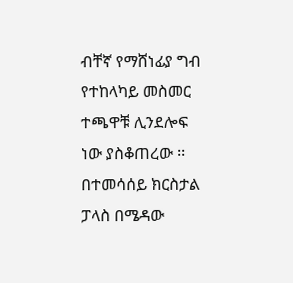ብቸኛ የማሸነፊያ ግብ የተከላካይ መስመር ተጫዋቹ ሊንደሎፍ ነው ያስቆጠረው ፡፡
በተመሳሰይ ክርስታል ፓላስ በሜዳው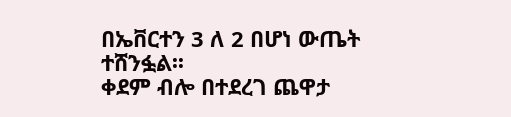በኤቨርተን 3 ለ 2 በሆነ ውጤት ተሸንፏል፡፡
ቀደም ብሎ በተደረገ ጨዋታ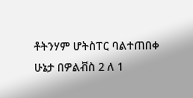ቶትንሃም ሆትስፐር ባልተጠበቀ ሁኔታ በዎልቭስ 2 ለ 1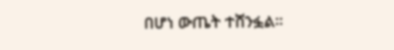በሆነ ውጤት ተሸንፏል፡፡